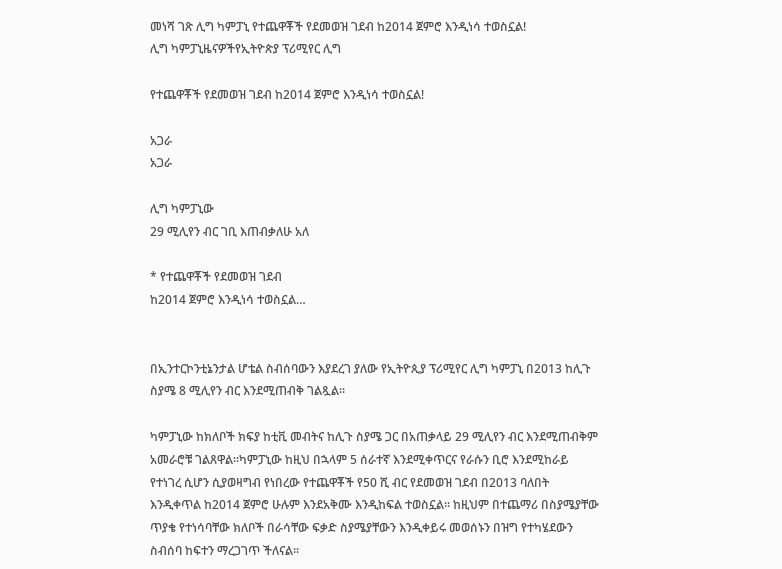መነሻ ገጽ ሊግ ካምፓኒ የተጨዋቾች የደመወዝ ገደብ ከ2014 ጀምሮ እንዲነሳ ተወስኗል!
ሊግ ካምፓኒዜናዎችየኢትዮጵያ ፕሪሚየር ሊግ

የተጨዋቾች የደመወዝ ገደብ ከ2014 ጀምሮ እንዲነሳ ተወስኗል!

አጋራ
አጋራ

ሊግ ካምፓኒው
29 ሚሊየን ብር ገቢ እጠብቃለሁ አለ

* የተጨዋቾች የደመወዝ ገደብ
ከ2014 ጀምሮ እንዲነሳ ተወስኗል…


በኢንተርኮንቲኔንታል ሆቴል ስብሰባውን እያደረገ ያለው የኢትዮጲያ ፕሪሚየር ሊግ ካምፓኒ በ2013 ከሊጉ ስያሜ 8 ሚሊየን ብር እንደሚጠብቅ ገልጿል፡፡

ካምፓኒው ከክለቦች ክፍያ ከቲቪ መብትና ከሊጉ ስያሜ ጋር በአጠቃላይ 29 ሚሊየን ብር እንደሚጠብቅም አመራሮቹ ገልጸዋል፡፡ካምፓኒው ከዚህ በኋላም 5 ሰራተኛ እንደሚቀጥርና የራሱን ቢሮ እንደሚከራይ የተነገረ ሲሆን ሲያወዛግብ የነበረው የተጨዋቾች የ50 ሺ ብር የደመወዝ ገደብ በ2013 ባለበት እንዲቀጥል ከ2014 ጀምሮ ሁሉም እንደአቅሙ እንዲከፍል ተወስኗል፡፡ ከዚህም በተጨማሪ በስያሜያቸው ጥያቄ የተነሳባቸው ክለቦች በራሳቸው ፍቃድ ስያሜያቸውን እንዲቀይሩ መወሰኑን በዝግ የተካሄደውን ስብሰባ ከፍተን ማረጋገጥ ችለናል፡፡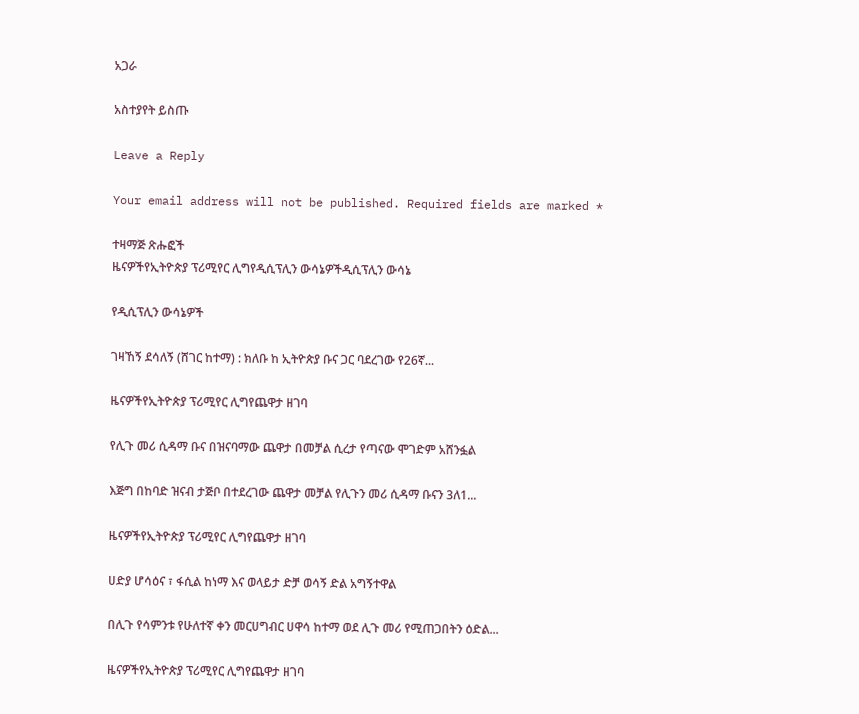አጋራ

አስተያየት ይስጡ

Leave a Reply

Your email address will not be published. Required fields are marked *

ተዛማጅ ጽሑፎች
ዜናዎችየኢትዮጵያ ፕሪሚየር ሊግየዲሲፕሊን ውሳኔዎችዲሲፕሊን ውሳኔ

የዲሲፕሊን ውሳኔዎች

ገዛኸኝ ደሳለኝ (ሸገር ከተማ) : ክለቡ ከ ኢትዮጵያ ቡና ጋር ባደረገው የ26ኛ...

ዜናዎችየኢትዮጵያ ፕሪሚየር ሊግየጨዋታ ዘገባ

የሊጉ መሪ ሲዳማ ቡና በዝናባማው ጨዋታ በመቻል ሲረታ የጣናው ሞገድም አሸንፏል

እጅግ በከባድ ዝናብ ታጅቦ በተደረገው ጨዋታ መቻል የሊጉን መሪ ሲዳማ ቡናን 3ለ1...

ዜናዎችየኢትዮጵያ ፕሪሚየር ሊግየጨዋታ ዘገባ

ሀድያ ሆሳዕና ፣ ፋሲል ከነማ እና ወላይታ ድቻ ወሳኝ ድል አግኝተዋል

በሊጉ የሳምንቱ የሁለተኛ ቀን መርሀግብር ሀዋሳ ከተማ ወደ ሊጉ መሪ የሚጠጋበትን ዕድል...

ዜናዎችየኢትዮጵያ ፕሪሚየር ሊግየጨዋታ ዘገባ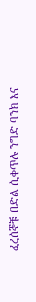ፈረሰኞቹ በድል ሲቀጥሉ ንግድ ባንክ እና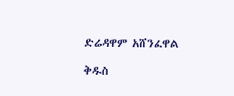ድሬዳዋም አሸንፈዋል

ቅዱስ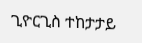ጊዮርጊስ ተከታታይ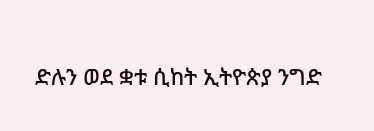ድሉን ወደ ቋቱ ሲከት ኢትዮጵያ ንግድ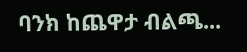ባንክ ከጨዋታ ብልጫ...